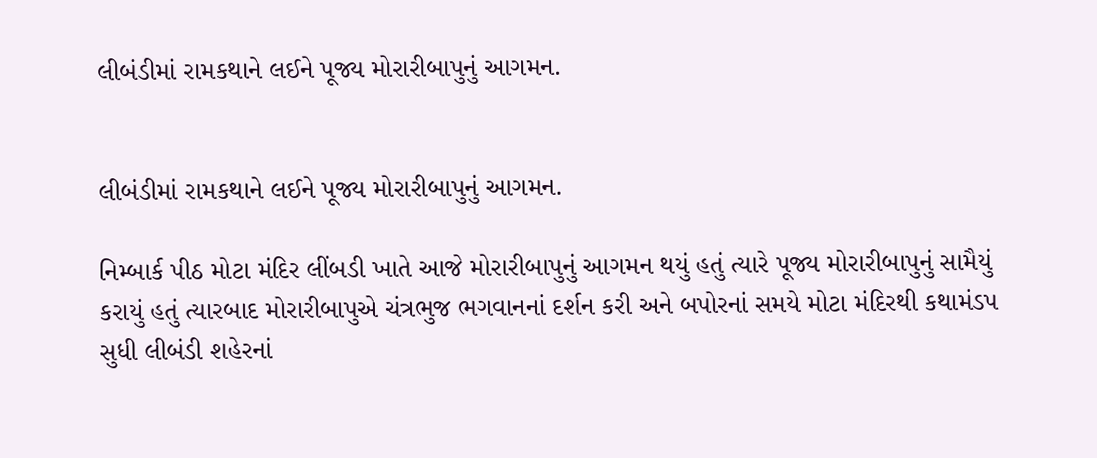લીબંડીમાં રામકથાને લઈને પૂજ્ય મોરારીબાપુનું આગમન.


લીબંડીમાં રામકથાને લઈને પૂજ્ય મોરારીબાપુનું આગમન.

નિમ્બાર્ક પીઠ મોટા મંદિર લીંબડી ખાતે આજે મોરારીબાપુનું આગમન થયું હતું ત્યારે પૂજ્ય મોરારીબાપુનું સામૈયું કરાયું હતું ત્યારબાદ મોરારીબાપુએ ચંત્રભુજ ભગવાનનાં દર્શન કરી અને બપોરનાં સમયે મોટા મંદિરથી કથામંડપ સુધી લીબંડી શહેરનાં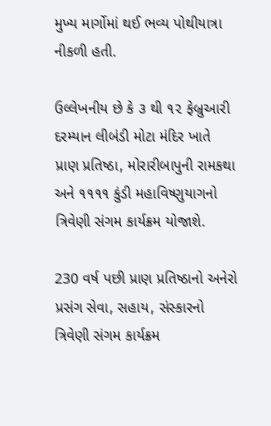મુખ્ય માર્ગોમાં થઈ ભવ્ય પોથીયાત્રા નીકળી હતી.

ઉલ્લેખનીય છે કે ૩ થી ૧૨ ફેબ્રુઆરી દરમ્યાન લીબંડી મોટા મંદિર ખાતે પ્રાણ પ્રતિષ્ઠા, મોરારીબાપુની રામકથા અને ૧૧૧૧ કુંડી મહાવિષ્ણુયાગનો ત્રિવેણી સંગમ કાર્યક્રમ યોજાશે.

230 વર્ષ પછી પ્રાણ પ્રતિષ્ઠાનો અનેરો પ્રસંગ સેવા, સહાય, સંસ્કારનો ત્રિવેણી સંગમ કાર્યક્રમ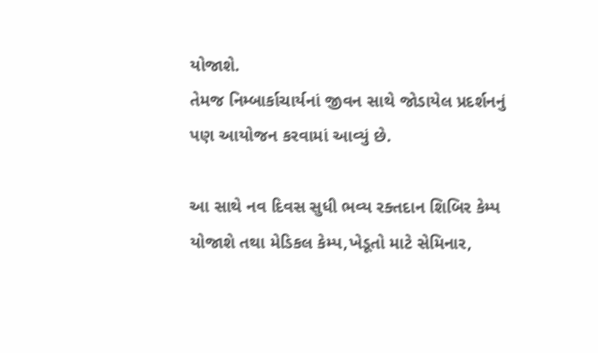યોજાશે.
તેમજ નિમ્બાર્કાચાર્યનાં જીવન સાથે જોડાયેલ પ્રદર્શનનું પણ આયોજન કરવામાં આવ્યું છે.

આ સાથે નવ દિવસ સુધી ભવ્ય રક્તદાન શિબિર કેમ્પ યોજાશે તથા મેડિકલ કેમ્પ,ખેડૂતો માટે સેમિનાર,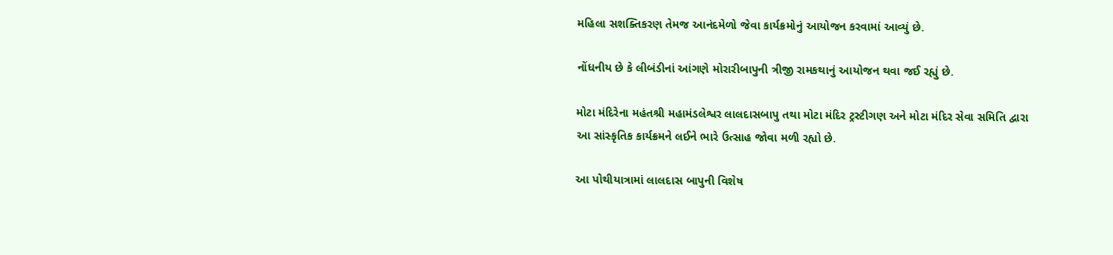મહિલા સશક્તિકરણ તેમજ આનંદમેળો જેવા કાર્યક્રમોનું આયોજન કરવામાં આવ્યું છે.

નોંધનીય છે કે લીબંડીનાં આંગણે મોરારીબાપુની ત્રીજી રામકથાનું આયોજન થવા જઈ રહ્યું છે.

મોટા મંદિરેના મહંતશ્રી મહામંડલેશ્વર લાલદાસબાપુ તથા મોટા મંદિર ટ્રસ્ટીગણ અને મોટા મંદિર સેવા સમિતિ દ્વારા આ સાંસ્કૃતિક કાર્યક્રમને લઈને ભારે ઉત્સાહ જોવા મળી રહ્યો છે.

આ પોથીયાત્રામાં લાલદાસ બાપુની વિશેષ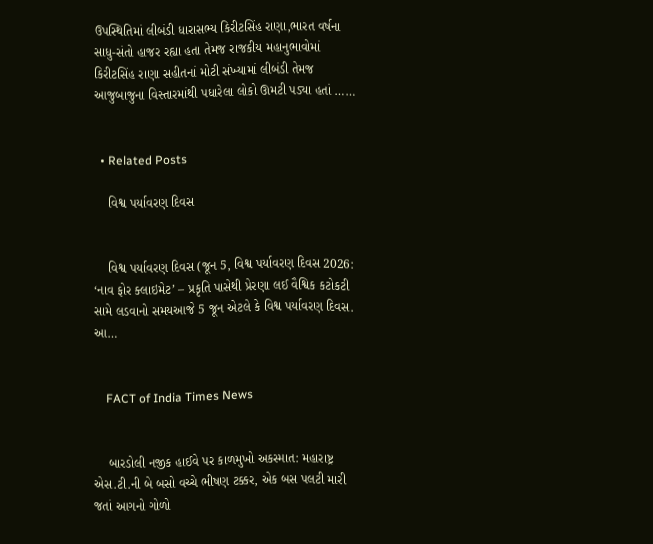ઉપસ્થિતિમાં લીબંડી ધારાસભ્ય કિરીટસિંહ રાણા,ભારત વર્ષના સાધુ-સંતો હાજર રહ્યા હતા તેમજ રાજકીય મહાનુભાવોમાં કિરીટસિંહ રાણા સહીતનાં મોટી સંખ્યામાં લીબંડી તેમજ આજુબાજુના વિસ્તારમાંથી પધારેલા લોકો ઊમટી પડ્યા હતાં ……


  • Related Posts

    વિશ્વ પર્યાવરણ દિવસ


    વિશ્વ પર્યાવરણ દિવસ (જૂન 5, વિશ્વ પર્યાવરણ દિવસ 2026: ‘નાવ ફોર ક્લાઇમેટ’ – પ્રકૃતિ પાસેથી પ્રેરણા લઈ વૈશ્વિક કટોકટી સામે લડવાનો સમયઆજે 5 જૂન એટલે કે વિશ્વ પર્યાવરણ દિવસ. આ…


    FACT of India Times News


    બારડોલી નજીક હાઈવે પર કાળમુખો અકસ્માત: મહારાષ્ટ્ર એસ.ટી.ની બે બસો વચ્ચે ભીષણ ટક્કર, એક બસ પલટી મારી જતાં આગનો ગોળો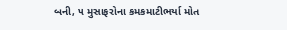બની, ૫ મુસાફરોના કમકમાટીભર્યા મોત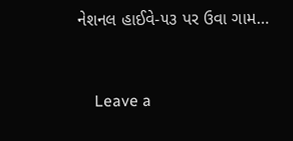નેશનલ હાઈવે-૫૩ પર ઉવા ગામ…


    Leave a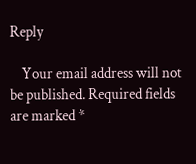Reply

    Your email address will not be published. Required fields are marked *